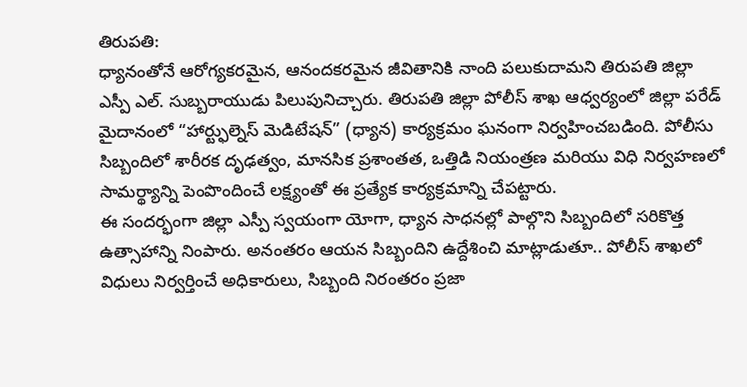తిరుపతి:
ధ్యానంతోనే ఆరోగ్యకరమైన, ఆనందకరమైన జీవితానికి నాంది పలుకుదామని తిరుపతి జిల్లా ఎస్పీ ఎల్. సుబ్బరాయుడు పిలుపునిచ్చారు. తిరుపతి జిల్లా పోలీస్ శాఖ ఆధ్వర్యంలో జిల్లా పరేడ్ మైదానంలో “హార్ట్ఫుల్నెస్ మెడిటేషన్” (ధ్యాన) కార్యక్రమం ఘనంగా నిర్వహించబడింది. పోలీసు సిబ్బందిలో శారీరక దృఢత్వం, మానసిక ప్రశాంతత, ఒత్తిడి నియంత్రణ మరియు విధి నిర్వహణలో సామర్థ్యాన్ని పెంపొందించే లక్ష్యంతో ఈ ప్రత్యేక కార్యక్రమాన్ని చేపట్టారు.
ఈ సందర్భంగా జిల్లా ఎస్పీ స్వయంగా యోగా, ధ్యాన సాధనల్లో పాల్గొని సిబ్బందిలో సరికొత్త ఉత్సాహాన్ని నింపారు. అనంతరం ఆయన సిబ్బందిని ఉద్దేశించి మాట్లాడుతూ.. పోలీస్ శాఖలో విధులు నిర్వర్తించే అధికారులు, సిబ్బంది నిరంతరం ప్రజా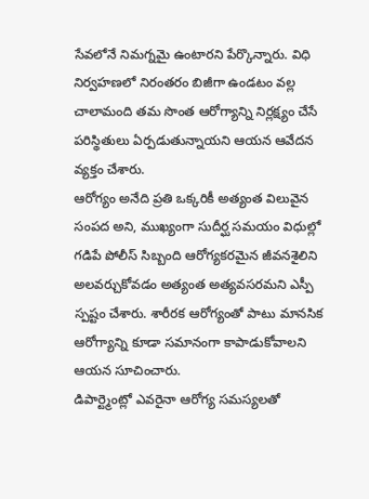సేవలోనే నిమగ్నమై ఉంటారని పేర్కొన్నారు. విధి నిర్వహణలో నిరంతరం బిజీగా ఉండటం వల్ల చాలామంది తమ సొంత ఆరోగ్యాన్ని నిర్లక్ష్యం చేసే పరిస్థితులు ఏర్పడుతున్నాయని ఆయన ఆవేదన వ్యక్తం చేశారు.
ఆరోగ్యం అనేది ప్రతి ఒక్కరికీ అత్యంత విలువైన సంపద అని, ముఖ్యంగా సుదీర్ఘ సమయం విధుల్లో గడిపే పోలీస్ సిబ్బంది ఆరోగ్యకరమైన జీవనశైలిని అలవర్చుకోవడం అత్యంత అత్యవసరమని ఎస్పీ స్పష్టం చేశారు. శారీరక ఆరోగ్యంతో పాటు మానసిక ఆరోగ్యాన్ని కూడా సమానంగా కాపాడుకోవాలని ఆయన సూచించారు.
డిపార్ట్మెంట్లో ఎవరైనా ఆరోగ్య సమస్యలతో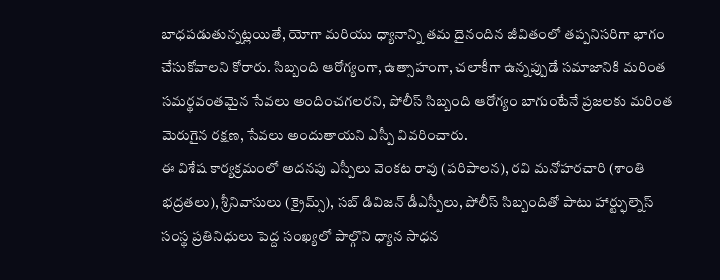బాధపడుతున్నట్లయితే, యోగా మరియు ధ్యానాన్ని తమ దైనందిన జీవితంలో తప్పనిసరిగా భాగం చేసుకోవాలని కోరారు. సిబ్బంది ఆరోగ్యంగా, ఉత్సాహంగా, చలాకీగా ఉన్నప్పుడే సమాజానికి మరింత సమర్థవంతమైన సేవలు అందించగలరని, పోలీస్ సిబ్బంది ఆరోగ్యం బాగుంటేనే ప్రజలకు మరింత మెరుగైన రక్షణ, సేవలు అందుతాయని ఎస్పీ వివరించారు.
ఈ విశేష కార్యక్రమంలో అదనపు ఎస్పీలు వెంకట రావు (పరిపాలన), రవి మనోహరచారి (శాంతి భద్రతలు), శ్రీనివాసులు (క్రైమ్స్), సబ్ డివిజన్ డీఎస్పీలు, పోలీస్ సిబ్బందితో పాటు హార్ట్ఫుల్నెస్ సంస్థ ప్రతినిధులు పెద్ద సంఖ్యలో పాల్గొని ధ్యాన సాధన